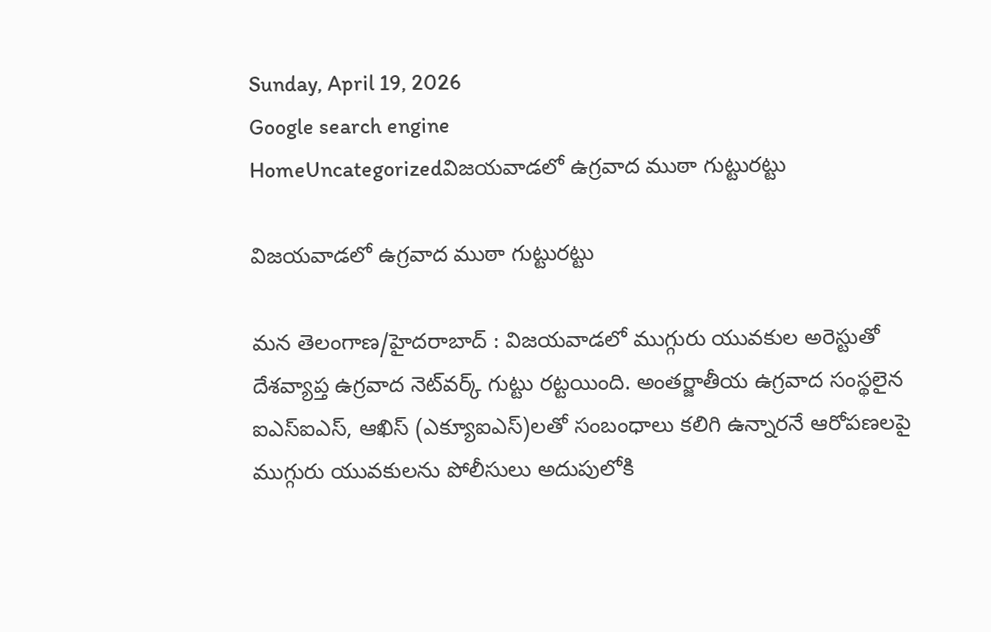Sunday, April 19, 2026
Google search engine
HomeUncategorizedవిజయవాడలో ఉగ్రవాద ముఠా గుట్టురట్టు

విజయవాడలో ఉగ్రవాద ముఠా గుట్టురట్టు

మన తెలంగాణ/హైదరాబాద్ : విజయవాడలో ముగ్గురు యువకుల అరెస్టుతో దేశవ్యాప్త ఉగ్రవాద నెట్‌వర్క్ గుట్టు రట్టయింది. అంతర్జాతీయ ఉగ్రవాద సంస్థలైన ఐఎస్‌ఐఎస్, ఆఖిస్ (ఎక్యూఐఎస్)లతో సంబంధాలు కలిగి ఉన్నారనే ఆరోపణలపై ముగ్గురు యువకులను పోలీసులు అదుపులోకి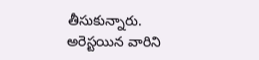తీసుకున్నారు. అరెస్టయిన వారిని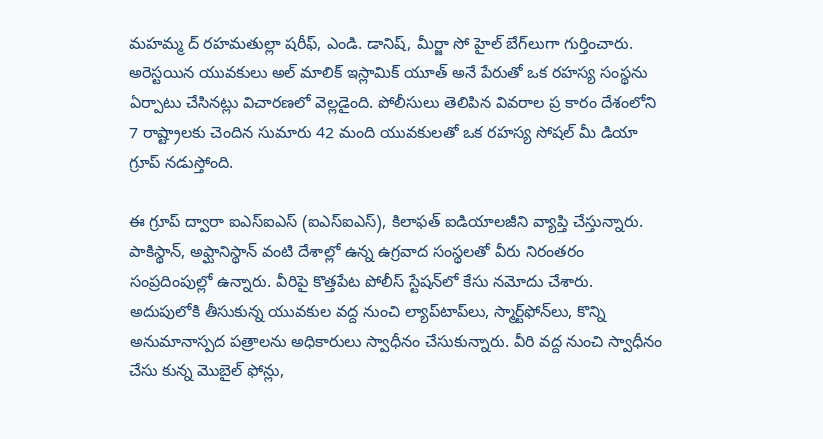మహమ్మ ద్ రహమతుల్లా షరీఫ్, ఎండి. డానిష్, మీర్జా సో హైల్ బేగ్‌లుగా గుర్తించారు. అరెస్టయిన యువకులు అల్ మాలిక్ ఇస్లామిక్ యూత్ అనే పేరుతో ఒక రహస్య సంస్థను ఏర్పాటు చేసినట్లు విచారణలో వెల్లడైంది. పోలీసులు తెలిపిన వివరాల ప్ర కారం దేశంలోని 7 రాష్ట్రాలకు చెందిన సుమారు 42 మంది యువకులతో ఒక రహస్య సోషల్ మీ డియా గ్రూప్ నడుస్తోంది.

ఈ గ్రూప్ ద్వారా ఐఎస్‌ఐఎస్ (ఐఎస్‌ఐఎస్), కిలాఫత్ ఐడియాలజీని వ్యాప్తి చేస్తున్నారు. పాకిస్థాన్, అఫ్ఘానిస్థాన్ వంటి దేశాల్లో ఉన్న ఉగ్రవాద సంస్థలతో వీరు నిరంతరం సంప్రదింపుల్లో ఉన్నారు. వీరిపై కొత్తపేట పోలీస్ స్టేషన్‌లో కేసు నమోదు చేశారు. అదుపులోకి తీసుకున్న యువకుల వద్ద నుంచి ల్యాప్‌టాప్‌లు, స్మార్ట్‌ఫోన్‌లు, కొన్ని అనుమానాస్పద పత్రాలను అధికారులు స్వాధీనం చేసుకున్నారు. వీరి వద్ద నుంచి స్వాధీనం చేసు కున్న మొబైల్ ఫోన్లు,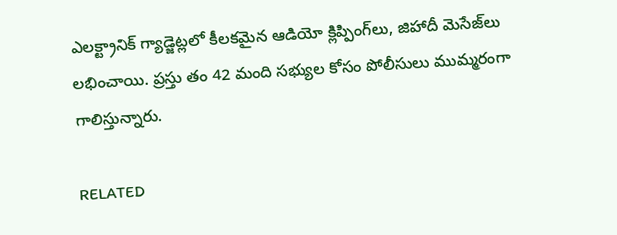ఎలక్ట్రానిక్ గ్యాడ్జెట్లలో కీలకమైన ఆడియో క్లిప్పింగ్‌లు, జిహాదీ మెసేజ్‌లు లభించాయి. ప్రస్తు తం 42 మంది సభ్యుల కోసం పోలీసులు ముమ్మరంగా గాలిస్తున్నారు.

RELATED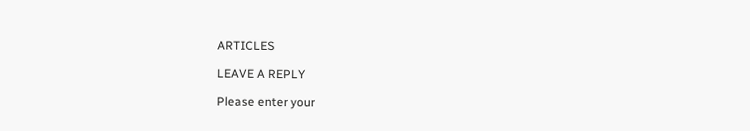ARTICLES

LEAVE A REPLY

Please enter your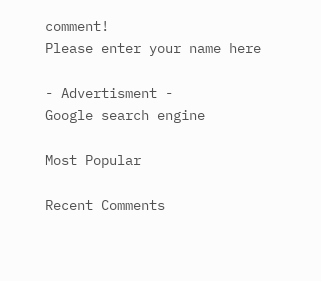comment!
Please enter your name here

- Advertisment -
Google search engine

Most Popular

Recent Comments